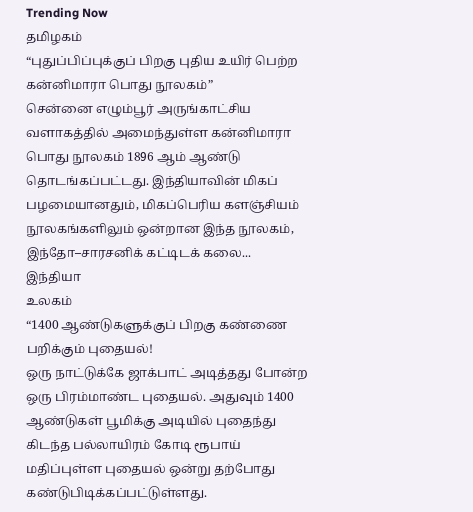Trending Now
தமிழகம்
“புதுப்பிப்புக்குப் பிறகு புதிய உயிர் பெற்ற கன்னிமாரா பொது நூலகம்”
சென்னை எழும்பூர் அருங்காட்சிய வளாகத்தில் அமைந்துள்ள கன்னிமாரா பொது நூலகம் 1896 ஆம் ஆண்டு தொடங்கப்பட்டது. இந்தியாவின் மிகப் பழமையானதும், மிகப்பெரிய களஞ்சியம் நூலகங்களிலும் ஒன்றான இந்த நூலகம், இந்தோ–சாரசனிக் கட்டிடக் கலை...
இந்தியா
உலகம்
“1400 ஆண்டுகளுக்குப் பிறகு கண்ணை பறிக்கும் புதையல்!
ஒரு நாட்டுக்கே ஜாக்பாட் அடித்தது போன்ற ஒரு பிரம்மாண்ட புதையல். அதுவும் 1400 ஆண்டுகள் பூமிக்கு அடியில் புதைந்து கிடந்த பல்லாயிரம் கோடி ரூபாய் மதிப்புள்ள புதையல் ஒன்று தற்போது கண்டுபிடிக்கப்பட்டுள்ளது.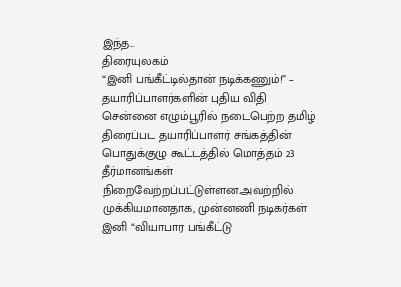இந்த...
திரையுலகம்
“இனி பங்கீட்டில்தான் நடிக்கணும்!” – தயாரிப்பாளர்களின் புதிய விதி
சென்னை எழும்பூரில் நடைபெற்ற தமிழ் திரைப்பட தயாரிப்பாளர் சங்கத்தின் பொதுக்குழு கூட்டத்தில் மொத்தம் 23 தீர்மானங்கள் நிறைவேற்றப்பட்டுள்ளன.அவற்றில் முக்கியமானதாக, முன்னணி நடிகர்கள் இனி “வியாபார பங்கீட்டு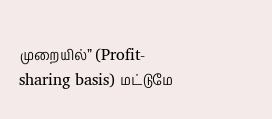முறையில்” (Profit-sharing basis) மட்டுமே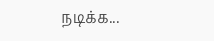நடிக்க...